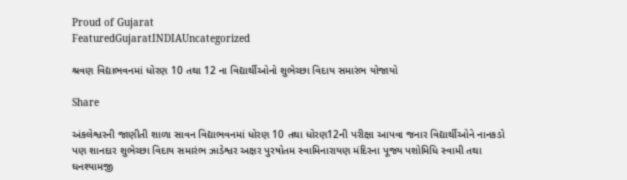Proud of Gujarat
FeaturedGujaratINDIAUncategorized

શ્રવણ વિદ્યાભવનમાં ધોરણ 10 તથા 12 ના વિદ્યાર્થીઓનો શુભેચ્છા વિદાય સમારંભ યોજાયો

Share

અંકલેશ્વરની જાણીતી શાળા સાવન વિદ્યાભવનમાં ધોરણ 10 તથા ધોરણ12ની પરીક્ષા આપવા જનાર વિદ્યાર્થીઓને નાનકડો પણ શાનદાર શુભેચ્છા વિદાય સમારંભ ઝાડેશ્વર અક્ષર પુરષોતમ સ્વામિનારાયણ મંદિરના પૂજ્ય પશોમિધિ સ્વામી તથા ઘનશ્યામજી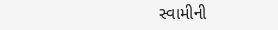સ્વામીની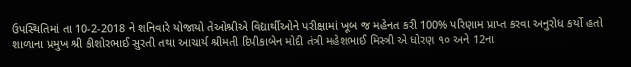ઉપસ્થિતિમાં તા 10-2-2018 ને શનિવારે યોજાયો તેઓશ્રીએ વિદ્યાર્થીઓને પરીક્ષામાં ખૂબ જ મહેનત કરી 100% પરિણામ પ્રાપ્ત કરવા અનુરોધ કર્યો હતો શાળાના પ્રમુખ શ્રી કીશોરભાઈ સુરતી તથા આચાર્ય શ્રીમતી દિપીકાબેન મોદી તંત્રી મહેશભાઈ મિસ્ત્રી એ ધોરણ ૧૦ અને 12ના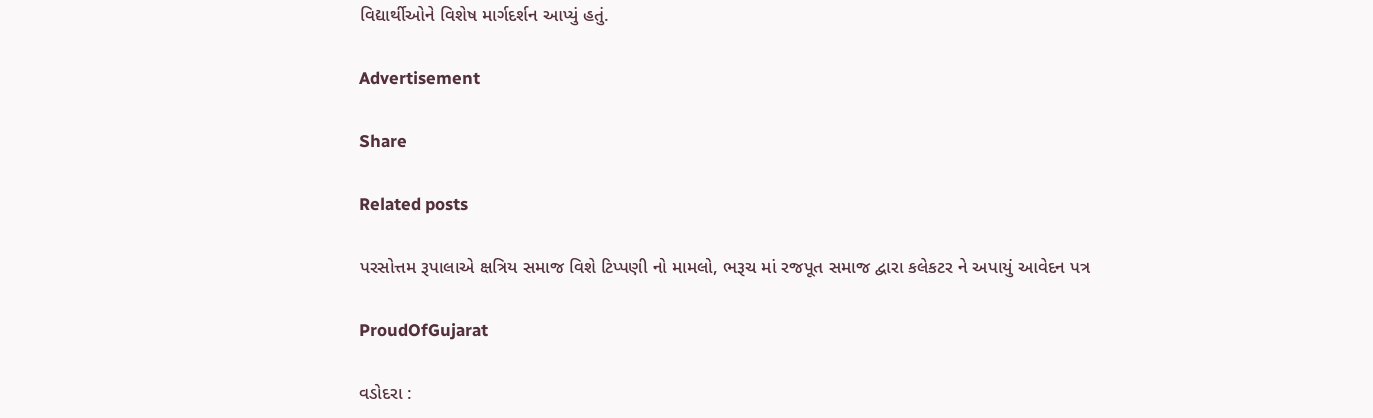વિદ્યાર્થીઓને વિશેષ માર્ગદર્શન આપ્યું હતું.

Advertisement

Share

Related posts

પરસોત્તમ રૂપાલાએ ક્ષત્રિય સમાજ વિશે ટિપ્પણી નો મામલો, ભરૂચ માં રજપૂત સમાજ દ્વારા કલેકટર ને અપાયું આવેદન પત્ર

ProudOfGujarat

વડોદરા :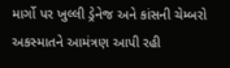માર્ગો પર ખુલ્લી ડ્રેનેજ અને કાંસની ચેમ્બરો અકસ્માતને આમંત્રણ આપી રહી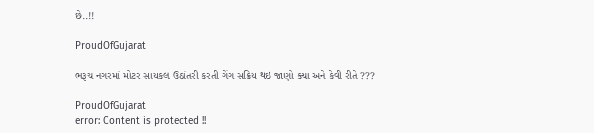છે..!!

ProudOfGujarat

ભરૂચ નગરમાં મોટર સાયકલ ઉઠાંતરી કરતી ગેંગ સક્રિય થઇ જાણો ક્યા અને કેવી રીતે ???

ProudOfGujarat
error: Content is protected !!